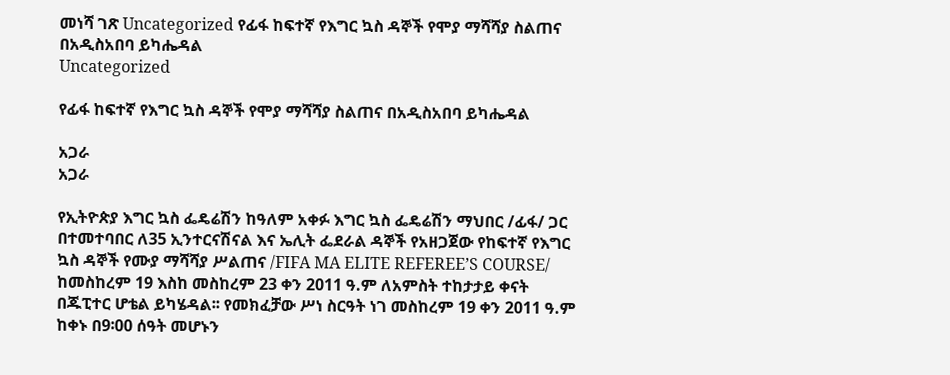መነሻ ገጽ Uncategorized የፊፋ ከፍተኛ የእግር ኳስ ዳኞች የሞያ ማሻሻያ ስልጠና በአዲስአበባ ይካሔዳል
Uncategorized

የፊፋ ከፍተኛ የእግር ኳስ ዳኞች የሞያ ማሻሻያ ስልጠና በአዲስአበባ ይካሔዳል

አጋራ
አጋራ

የኢትዮጵያ እግር ኳስ ፌዴሬሽን ከዓለም አቀፉ እግር ኳስ ፌዴሬሽን ማህበር /ፊፋ/ ጋር በተመተባበር ለ35 ኢንተርናሽናል እና ኤሊት ፌደራል ዳኞች የአዘጋጀው የከፍተኛ የእግር ኳስ ዳኞች የሙያ ማሻሻያ ሥልጠና /FIFA MA ELITE REFEREE’S COURSE/ ከመስከረም 19 እስከ መስከረም 23 ቀን 2011 ዓ.ም ለአምስት ተከታታይ ቀናት በጁፒተር ሆቴል ይካሄዳል፡፡ የመክፈቻው ሥነ ስርዓት ነገ መስከረም 19 ቀን 2011 ዓ.ም ከቀኑ በ9፡00 ሰዓት መሆኑን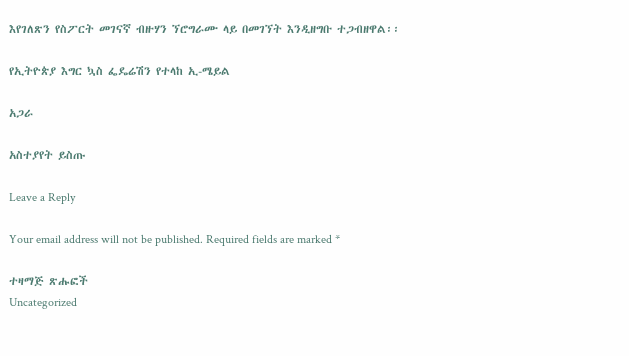እየገለጽን የስፖርት መገናኛ ብዙሃን ኘሮግራሙ ላይ በመገኘት እንዲዘግቡ ተጋብዘዋል፡፡

የኢትዮጵያ እግር ኳስ ፌዴሬሽን የተላከ ኢ-ሜይል

አጋራ

አስተያየት ይስጡ

Leave a Reply

Your email address will not be published. Required fields are marked *

ተዛማጅ ጽሑፎች
Uncategorized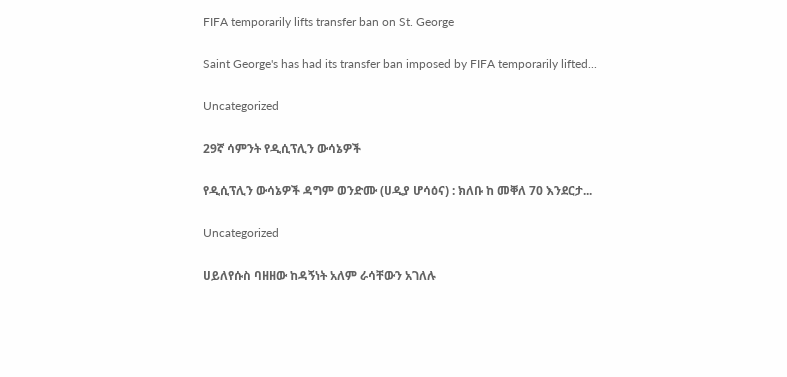FIFA temporarily lifts transfer ban on St. George

Saint George's has had its transfer ban imposed by FIFA temporarily lifted...

Uncategorized

29ኛ ሳምንት የዲሲፕሊን ውሳኔዎች

የዲሲፕሊን ውሳኔዎች ዳግም ወንድሙ (ሀዲያ ሆሳዕና) : ክለቡ ከ መቐለ 70 እንደርታ...

Uncategorized

ሀይለየሱስ ባዘዘው ከዳኝነት አለም ራሳቸውን አገለሉ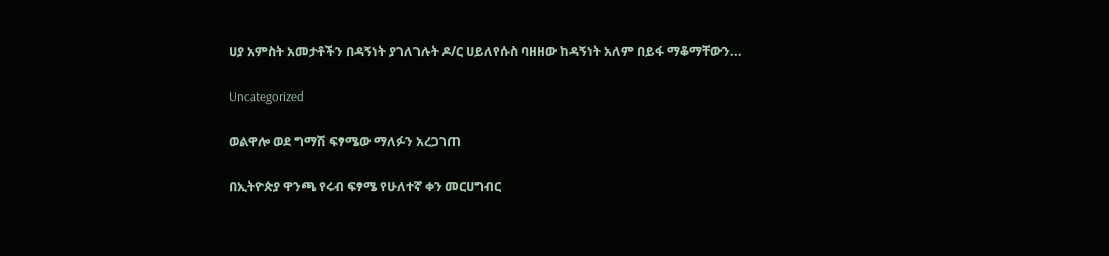ሀያ አምስት አመታቶችን በዳኝነት ያገለገሉት ዶ/ር ሀይለየሱስ ባዘዘው ከዳኝነት አለም በይፋ ማቆማቸውን...

Uncategorized

ወልዋሎ ወደ ግማሽ ፍፃሜው ማለፉን አረጋገጠ

በኢትዮጵያ ዋንጫ የሩብ ፍፃሜ የሁለተኛ ቀን መርሀግብር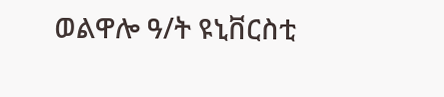ወልዋሎ ዓ/ት ዩኒቨርስቲ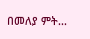በመለያ ምት...